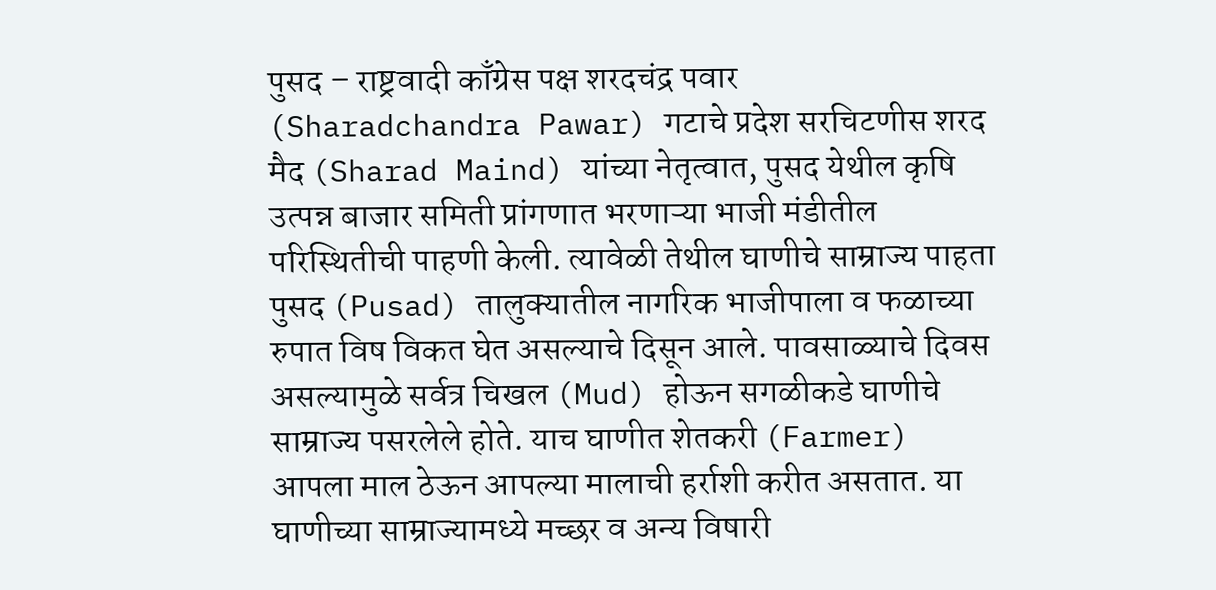पुसद – राष्ट्रवादी काँग्रेस पक्ष शरदचंद्र पवार (Sharadchandra Pawar) गटाचे प्रदेश सरचिटणीस शरद मैद (Sharad Maind) यांच्या नेतृत्वात, पुसद येथील कृषि उत्पन्न बाजार समिती प्रांगणात भरणाऱ्या भाजी मंडीतील परिस्थितीची पाहणी केली. त्यावेळी तेथील घाणीचे साम्राज्य पाहता पुसद (Pusad) तालुक्यातील नागरिक भाजीपाला व फळाच्या रुपात विष विकत घेत असल्याचे दिसून आले. पावसाळ्याचे दिवस असल्यामुळे सर्वत्र चिखल (Mud) होऊन सगळीकडे घाणीचे साम्राज्य पसरलेले होते. याच घाणीत शेतकरी (Farmer) आपला माल ठेऊन आपल्या मालाची हर्राशी करीत असतात. या घाणीच्या साम्राज्यामध्ये मच्छर व अन्य विषारी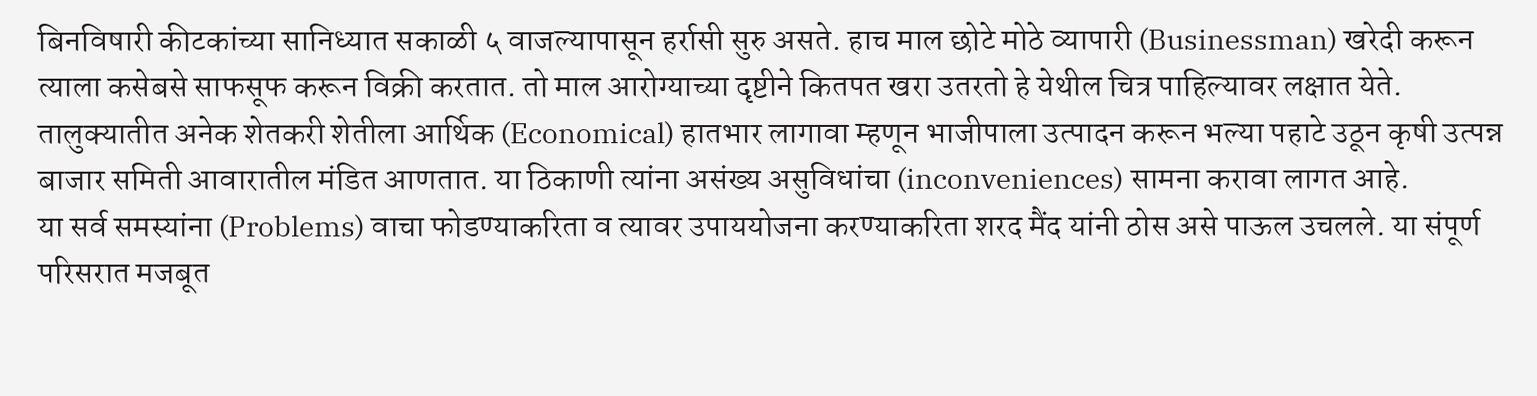बिनविषारी कीटकांच्या सानिध्यात सकाळी ५ वाजल्यापासून हर्रासी सुरु असते. हाच माल छोटे मोठे व्यापारी (Businessman) खरेदी करून त्याला कसेबसे साफसूफ करून विक्री करतात. तो माल आरोग्याच्या दृष्टीने कितपत खरा उतरतो हे येथील चित्र पाहिल्यावर लक्षात येते. तालुक्यातीत अनेक शेतकरी शेतीला आर्थिक (Economical) हातभार लागावा म्हणून भाजीपाला उत्पादन करून भल्या पहाटे उठून कृषी उत्पन्न बाजार समिती आवारातील मंडित आणतात. या ठिकाणी त्यांना असंख्य असुविधांचा (inconveniences) सामना करावा लागत आहे.
या सर्व समस्यांना (Problems) वाचा फोडण्याकरिता व त्यावर उपाययोजना करण्याकरिता शरद मैंद यांनी ठोस असे पाऊल उचलले. या संपूर्ण परिसरात मजबूत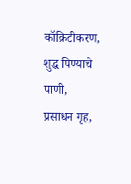कॉक्रिटीकरण, शुद्ध पिण्याचे पाणी, प्रसाधन गृह,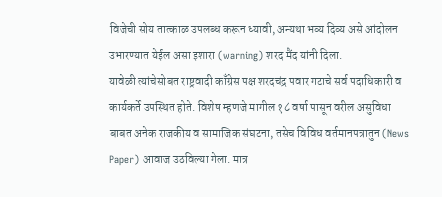विजेची सोय तात्काळ उपलब्ध करून ध्यावी, अन्यथा भव्य दिव्य असे आंदोलन उभारण्यात येईल असा इशारा (warning) शरद मैंद यांनी दिला.
यावेळी त्यांचेसोबत राष्ट्रवादी काँग्रेस पक्ष शरदचंद्र पवार गटाचे सर्व पदाधिकारी व कार्यकर्ते उपस्थित होते. विशेष म्हणजे मागील १८ वर्षा पासून वरील असुविधा बाबत अनेक राजकीय व सामाजिक संघटना, तसेच विविध वर्तमानपत्रातुन (News Paper) आवाज उठविल्या गेला. मात्र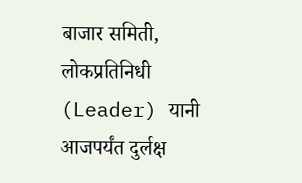बाजार समिती, लोकप्रतिनिधी (Leader) यानी आजपर्यंत दुर्लक्ष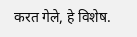करत गेले, हे विशेष.